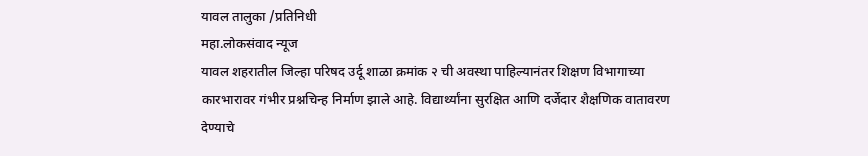यावल तालुका /प्रतिनिधी
महा.लोकसंवाद न्यूज
यावल शहरातील जिल्हा परिषद उर्दू शाळा क्रमांक २ ची अवस्था पाहिल्यानंतर शिक्षण विभागाच्या कारभारावर गंभीर प्रश्नचिन्ह निर्माण झाले आहे. विद्यार्थ्यांना सुरक्षित आणि दर्जेदार शैक्षणिक वातावरण देण्याचे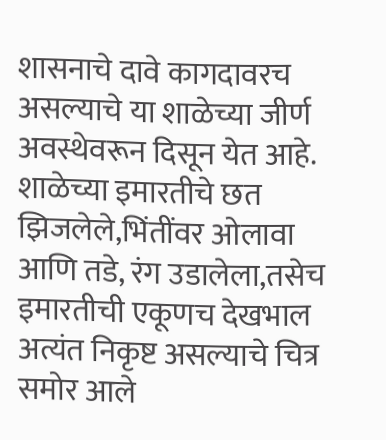शासनाचे दावे कागदावरच असल्याचे या शाळेच्या जीर्ण अवस्थेवरून दिसून येत आहे.
शाळेच्या इमारतीचे छत झिजलेले,भिंतींवर ओलावा आणि तडे, रंग उडालेला,तसेच इमारतीची एकूणच देखभाल अत्यंत निकृष्ट असल्याचे चित्र समोर आले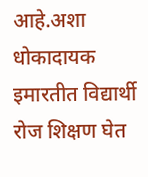आहे.अशा धोकादायक इमारतीत विद्यार्थी रोज शिक्षण घेत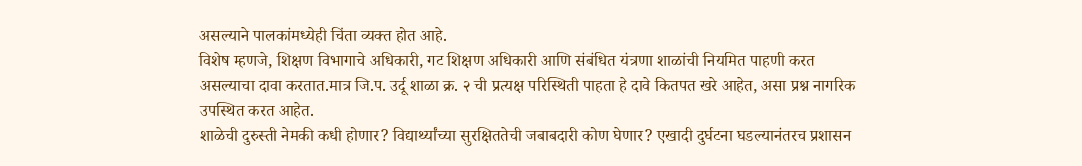असल्याने पालकांमध्येही चिंता व्यक्त होत आहे.
विशेष म्हणजे, शिक्षण विभागाचे अधिकारी, गट शिक्षण अधिकारी आणि संबंधित यंत्रणा शाळांची नियमित पाहणी करत असल्याचा दावा करतात.मात्र जि.प. उर्दू शाळा क्र. २ ची प्रत्यक्ष परिस्थिती पाहता हे दावे कितपत खरे आहेत, असा प्रश्न नागरिक उपस्थित करत आहेत.
शाळेची दुरुस्ती नेमकी कधी होणार? विद्यार्थ्यांच्या सुरक्षिततेची जबाबदारी कोण घेणार? एखादी दुर्घटना घडल्यानंतरच प्रशासन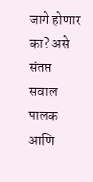जागे होणार का? असे संतप्त सवाल पालक आणि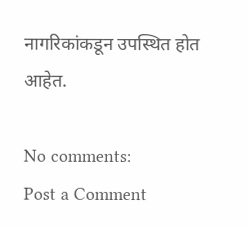नागरिकांकडून उपस्थित होत आहेत.

No comments:
Post a Comment